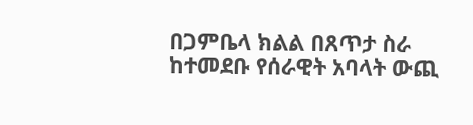በጋምቤላ ክልል በጸጥታ ስራ ከተመደቡ የሰራዊት አባላት ውጪ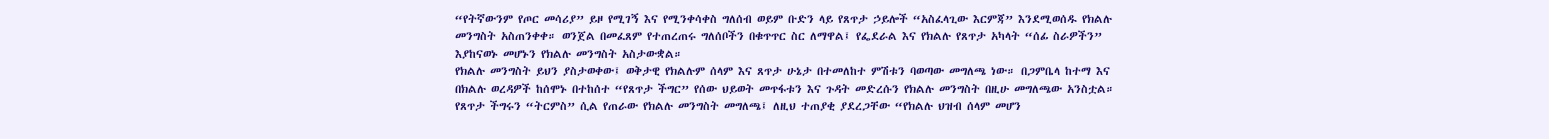“የትኛውንም የጦር መሳሪያ” ይዞ የሚገኝ እና የሚንቀሳቀስ ግለሰብ ወይም ቡድን ላይ የጸጥታ ኃይሎች “አስፈላጊው እርምጃ” እንደሚወሰዱ የክልሉ መንግስት አስጠንቀቀ። ወንጀል በመፈጸም የተጠረጠሩ ግለሰቦችን በቁጥጥር ስር ለማዋል፤ የፌደራል እና የክልሉ የጸጥታ አካላት “ሰፊ ስራዎችን” እያከናወኑ መሆኑን የክልሉ መንግስት አስታውቋል።
የክልሉ መንግስት ይህን ያስታወቀው፤ ወቅታዊ የክልሉም ሰላም እና ጸጥታ ሁኔታ በተመለከተ ምሽቱን ባወጣው መግለጫ ነው። በጋምቤላ ከተማ እና በክልሉ ወረዳዎች ከሰሞኑ በተከሰተ “የጸጥታ ችግር” የሰው ህይወት መጥፋቱን እና ጉዳት መድረሱን የክልሉ መንግስት በዚሁ መግለጫው አንስቷል።
የጸጥታ ችግሩን “ትርምስ” ሲል የጠራው የክልሉ መንግስት መግለጫ፤ ለዚህ ተጠያቂ ያደረጋቸው “የክልሉ ህዝብ ሰላም መሆን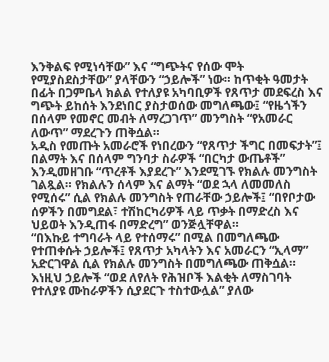እንቅልፍ የሚነሳቸው” እና “ግጭትና የሰው ሞት የሚያስደስታቸው” ያላቸውን “ኃይሎች” ነው። ከጥቂት ዓመታት በፊት በጋምቤላ ክልል የተለያዩ አካባቢዎች የጸጥታ መደፍረስ እና ግጭት ይከሰት እንደነበር ያስታወሰው መግለጫው፤ “የዜጎችን በሰላም የመኖር መብት ለማረጋገጥ” መንግስት “የአመራር ለውጥ” ማደረጉን ጠቅሷል።
አዲስ የመጡት አመራሮች የነበረውን “የጸጥታ ችግር በመፍታት”፤ በልማት እና በሰላም ግንባታ ስራዎች “በርካታ ውጤቶች” እንዲመዘገቡ “ጥረቶች እያደረጉ” እንደሚገኙ የክልሉ መንግስት ገልጿል። የክልሉን ሰላም እና ልማት “ወደ ኋላ ለመመለስ የሚሰሩ” ሲል የክልሉ መንግስት የጠራቸው ኃይሎች፤ “በየቦታው ሰዎችን በመግደል፣ ተሽከርካሪዎች ላይ ጥቃት በማድረስ እና ህይወት እንዲጠፋ በማድረግ” ወንጅሏቸዋል።
“በእኩይ ተግባራት ላይ የተሰማሩ” በሚል በመግለጫው የተጠቀሱት ኃይሎች፤ የጸጥታ አካላትን እና አመራርን “ኢላማ” አድርገዋል ሲል የክልሉ መንግስት በመግለጫው ጠቅሷል። እነዚህ ኃይሎች “ወደ ለየለት የሕዝቦች እልቂት ለማስገባት የተለያዩ ሙከራዎችን ሲያደርጉ ተስተውሏል” ያለው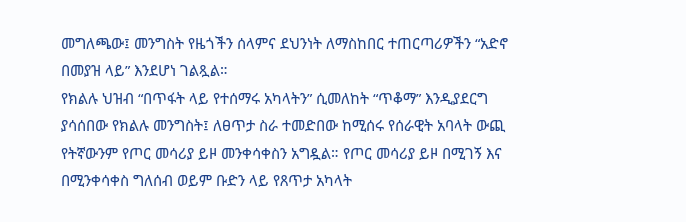መግለጫው፤ መንግስት የዜጎችን ሰላምና ደህንነት ለማስከበር ተጠርጣሪዎችን “አድኖ በመያዝ ላይ” እንደሆነ ገልጿል።
የክልሉ ህዝብ “በጥፋት ላይ የተሰማሩ አካላትን” ሲመለከት “ጥቆማ” እንዲያደርግ ያሳሰበው የክልሉ መንግስት፤ ለፀጥታ ስራ ተመድበው ከሚሰሩ የሰራዊት አባላት ውጪ የትኛውንም የጦር መሳሪያ ይዞ መንቀሳቀስን አግዷል። የጦር መሳሪያ ይዞ በሚገኝ እና በሚንቀሳቀስ ግለሰብ ወይም ቡድን ላይ የጸጥታ አካላት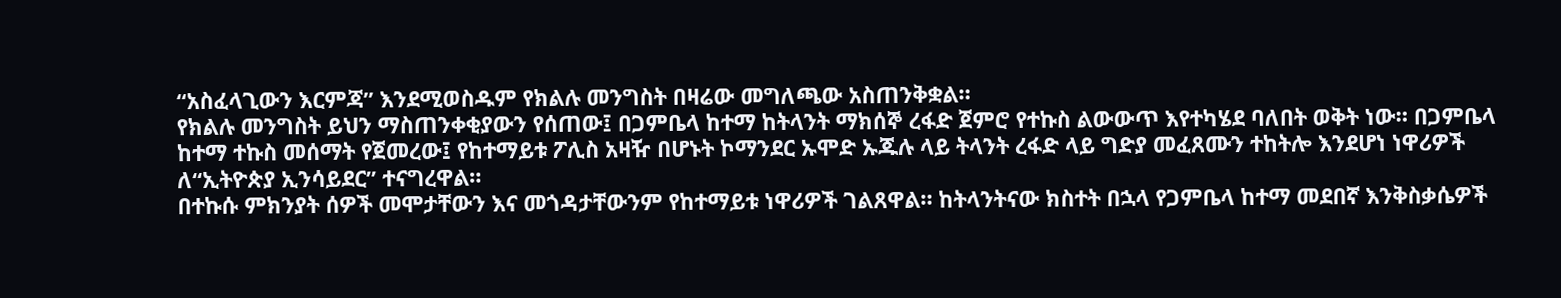“አስፈላጊውን እርምጃ” እንደሚወስዱም የክልሉ መንግስት በዛሬው መግለጫው አስጠንቅቋል።
የክልሉ መንግስት ይህን ማስጠንቀቂያውን የሰጠው፤ በጋምቤላ ከተማ ከትላንት ማክሰኞ ረፋድ ጀምሮ የተኩስ ልውውጥ እየተካሄደ ባለበት ወቅት ነው። በጋምቤላ ከተማ ተኩስ መሰማት የጀመረው፤ የከተማይቱ ፖሊስ አዛዥ በሆኑት ኮማንደር ኡሞድ ኡጁሉ ላይ ትላንት ረፋድ ላይ ግድያ መፈጸሙን ተከትሎ እንደሆነ ነዋሪዎች ለ“ኢትዮጵያ ኢንሳይደር” ተናግረዋል።
በተኩሱ ምክንያት ሰዎች መሞታቸውን እና መጎዳታቸውንም የከተማይቱ ነዋሪዎች ገልጸዋል። ከትላንትናው ክስተት በኋላ የጋምቤላ ከተማ መደበኛ እንቅስቃሴዎች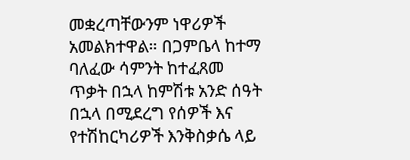መቋረጣቸውንም ነዋሪዎች አመልክተዋል። በጋምቤላ ከተማ ባለፈው ሳምንት ከተፈጸመ ጥቃት በኋላ ከምሽቱ አንድ ሰዓት በኋላ በሚደረግ የሰዎች እና የተሽከርካሪዎች እንቅስቃሴ ላይ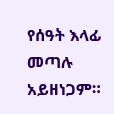የሰዓት እላፊ መጣሉ አይዘነጋም።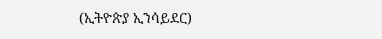(ኢትዮጵያ ኢንሳይደር)